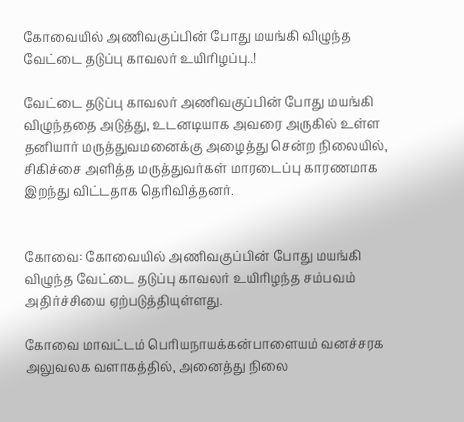கோவையில் அணிவகுப்பின் போது மயங்கி விழுந்த வேட்டை தடுப்பு காவலர் உயிரிழப்பு..!

வேட்டை தடுப்பு காவலர் அணிவகுப்பின் போது மயங்கி விழுந்ததை அடுத்து, உடனடியாக அவரை அருகில் உள்ள தனியார் மருத்துவமனைக்கு அழைத்து சென்ற நிலையில், சிகிச்சை அளித்த மருத்துவர்கள் மாரடைப்பு காரணமாக இறந்து விட்டதாக தெரிவித்தனர்.


கோவை: கோவையில் அணிவகுப்பின் போது மயங்கி விழுந்த வேட்டை தடுப்பு காவலர் உயிரிழந்த சம்பவம் அதிர்ச்சியை ஏற்படுத்தியுள்ளது.

கோவை மாவட்டம் பெரியநாயக்கன்பாளையம் வனச்சரக அலுவலக வளாகத்தில், அனைத்து நிலை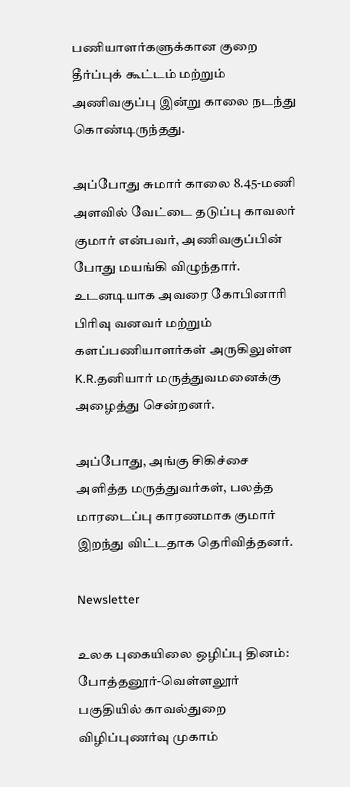பணியாளர்களுக்கான குறை தீர்ப்புக் கூட்டம் மற்றும் அணிவகுப்பு இன்று காலை நடந்து கொண்டிருந்தது.

அப்போது சுமார் காலை 8.45-மணி அளவில் வேட்டை தடுப்பு காவலர் குமார் என்பவர், அணிவகுப்பின் போது மயங்கி விழுந்தார். உடனடியாக அவரை கோபினாரி பிரிவு வனவர் மற்றும் களப்பணியாளர்கள் அருகிலுள்ள K.R.தனியார் மருத்துவமனைக்கு அழைத்து சென்றனர்.

அப்போது, அங்கு சிகிச்சை அளித்த மருத்துவர்கள், பலத்த மாரடைப்பு காரணமாக குமார் இறந்து விட்டதாக தெரிவித்தனர்.

Newsletter

உலக புகையிலை ஒழிப்பு தினம்: போத்தனூர்-வெள்ளலூர் பகுதியில் காவல்துறை விழிப்புணர்வு முகாம்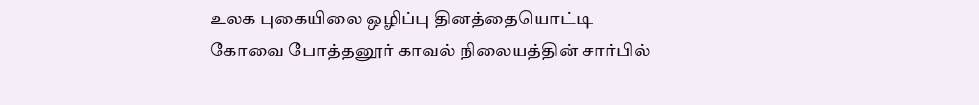உலக புகையிலை ஒழிப்பு தினத்தையொட்டி கோவை போத்தனூர் காவல் நிலையத்தின் சார்பில்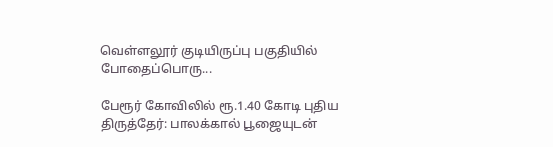வெள்ளலூர் குடியிருப்பு பகுதியில் போதைப்பொரு...

பேரூர் கோவிலில் ரூ.1.40 கோடி புதிய திருத்தேர்: பாலக்கால் பூஜையுடன்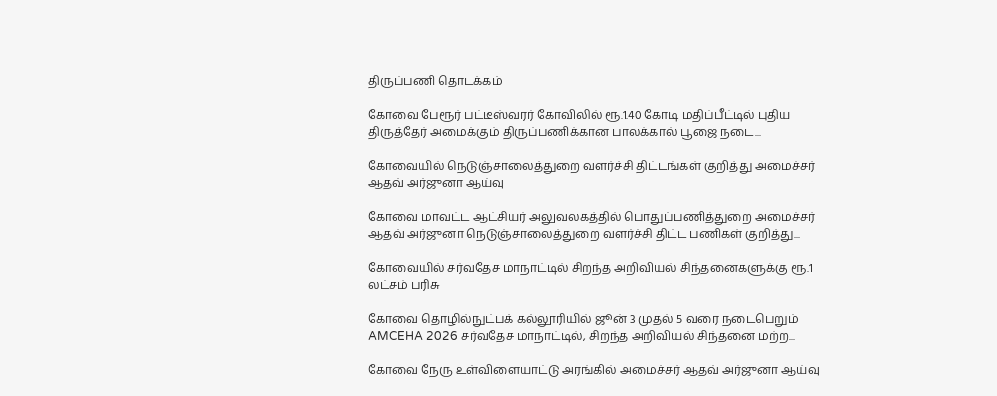திருப்பணி தொடக்கம்

கோவை பேரூர் பட்டீஸ்வரர் கோவிலில் ரூ.1.40 கோடி மதிப்பீட்டில் புதிய திருத்தேர் அமைக்கும் திருப்பணிக்கான பாலக்கால் பூஜை நடை...

கோவையில் நெடுஞ்சாலைத்துறை வளர்ச்சி திட்டங்கள் குறித்து அமைச்சர் ஆதவ் அர்ஜுனா ஆய்வு

கோவை மாவட்ட ஆட்சியர் அலுவலகத்தில் பொதுப்பணித்துறை அமைச்சர் ஆதவ் அர்ஜுனா நெடுஞ்சாலைத்துறை வளர்ச்சி திட்ட பணிகள் குறித்து...

கோவையில் சர்வதேச மாநாட்டில் சிறந்த அறிவியல் சிந்தனைகளுக்கு ரூ.1 லட்சம் பரிசு

கோவை தொழில்நுட்பக் கல்லூரியில் ஜூன் 3 முதல் 5 வரை நடைபெறும் AMCEHA 2026 சர்வதேச மாநாட்டில், சிறந்த அறிவியல் சிந்தனை மற்ற...

கோவை நேரு உள்விளையாட்டு அரங்கில் அமைச்சர் ஆதவ் அர்ஜுனா ஆய்வு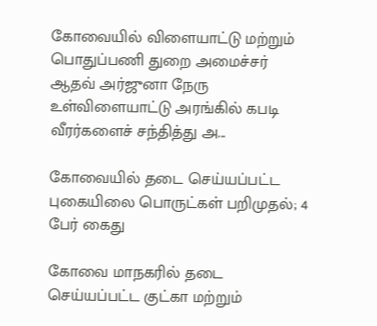கோவையில் விளையாட்டு மற்றும் பொதுப்பணி துறை அமைச்சர் ஆதவ் அர்ஜுனா நேரு உள்விளையாட்டு அரங்கில் கபடி வீரர்களைச் சந்தித்து அ...

கோவையில் தடை செய்யப்பட்ட புகையிலை பொருட்கள் பறிமுதல்; 4 பேர் கைது

கோவை மாநகரில் தடை செய்யப்பட்ட குட்கா மற்றும்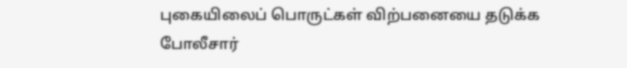புகையிலைப் பொருட்கள் விற்பனையை தடுக்க போலீசார்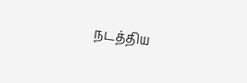நடத்திய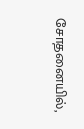சோதனையில்,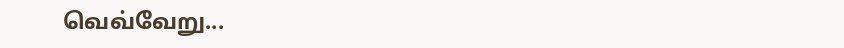வெவ்வேறு...